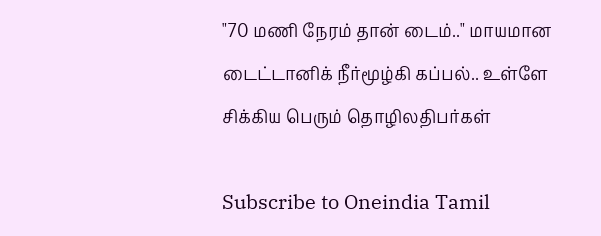"70 மணி நேரம் தான் டைம்.." மாயமான டைட்டானிக் நீர்மூழ்கி கப்பல்.. உள்ளே சிக்கிய பெரும் தொழிலதிபர்கள்

Subscribe to Oneindia Tamil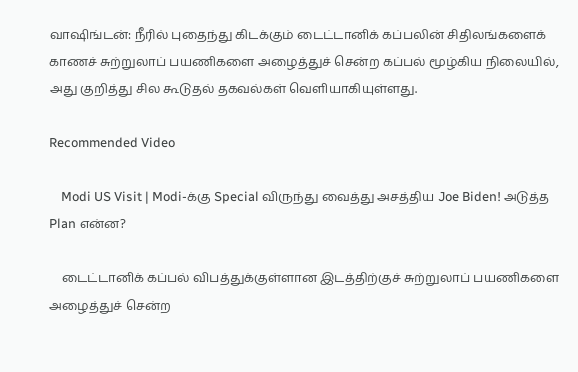வாஷிங்டன்: நீரில் புதைந்து கிடக்கும் டைட்டானிக் கப்பலின் சிதிலங்களைக் காணச் சுற்றுலாப் பயணிகளை அழைத்துச் சென்ற கப்பல் மூழ்கிய நிலையில், அது குறித்து சில கூடுதல் தகவல்கள் வெளியாகியுள்ளது.

Recommended Video

    Modi US Visit | Modi-க்கு Special விருந்து வைத்து அசத்திய Joe Biden! அடுத்த Plan என்ன?

    டைட்டானிக் கப்பல் விபத்துக்குள்ளான இடத்திற்குச் சுற்றுலாப் பயணிகளை அழைத்துச் சென்ற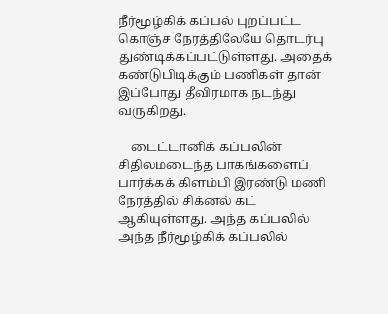நீர்மூழ்கிக் கப்பல் புறப்பட்ட கொஞ்ச நேரத்திலேயே தொடர்பு துண்டிக்கப்பட்டுள்ளது. அதைக் கண்டுபிடிக்கும் பணிகள் தான் இப்போது தீவிரமாக நடந்து வருகிறது.

    டைட்டானிக் கப்பலின் சிதிலமடைந்த பாகங்களைப் பார்க்கக் கிளம்பி இரண்டு மணி நேரத்தில் சிக்னல் கட் ஆகியுள்ளது. அந்த கப்பலில் அந்த நீர்மூழ்கிக் கப்பலில்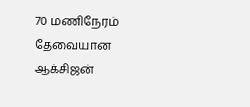70 மணிநேரம் தேவையான ஆக்சிஜன்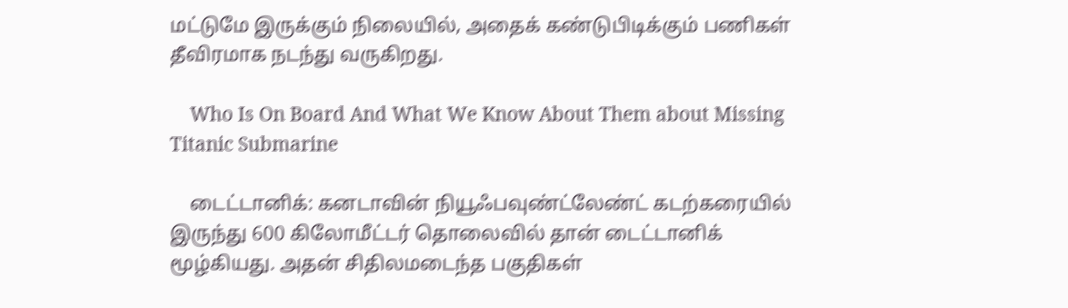மட்டுமே இருக்கும் நிலையில், அதைக் கண்டுபிடிக்கும் பணிகள் தீவிரமாக நடந்து வருகிறது.

    Who Is On Board And What We Know About Them about Missing Titanic Submarine

    டைட்டானிக்: கனடாவின் நியூஃபவுண்ட்லேண்ட் கடற்கரையில் இருந்து 600 கிலோமீட்டர் தொலைவில் தான் டைட்டானிக் மூழ்கியது. அதன் சிதிலமடைந்த பகுதிகள்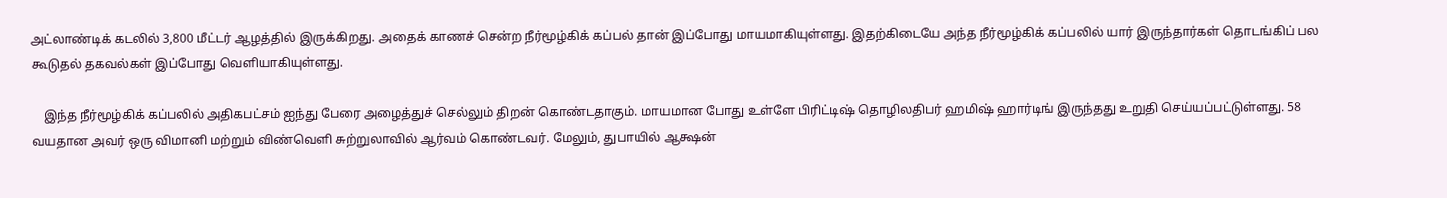அட்லாண்டிக் கடலில் 3,800 மீட்டர் ஆழத்தில் இருக்கிறது. அதைக் காணச் சென்ற நீர்மூழ்கிக் கப்பல் தான் இப்போது மாயமாகியுள்ளது. இதற்கிடையே அந்த நீர்மூழ்கிக் கப்பலில் யார் இருந்தார்கள் தொடங்கிப் பல கூடுதல் தகவல்கள் இப்போது வெளியாகியுள்ளது.

    இந்த நீர்மூழ்கிக் கப்பலில் அதிகபட்சம் ஐந்து பேரை அழைத்துச் செல்லும் திறன் கொண்டதாகும். மாயமான போது உள்ளே பிரிட்டிஷ் தொழிலதிபர் ஹமிஷ் ஹார்டிங் இருந்தது உறுதி செய்யப்பட்டுள்ளது. 58 வயதான அவர் ஒரு விமானி மற்றும் விண்வெளி சுற்றுலாவில் ஆர்வம் கொண்டவர். மேலும், துபாயில் ஆக்ஷன்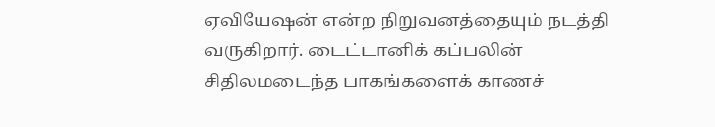ஏவியேஷன் என்ற நிறுவனத்தையும் நடத்தி வருகிறார். டைட்டானிக் கப்பலின் சிதிலமடைந்த பாகங்களைக் காணச்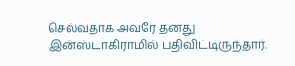செல்வதாக அவரே தனது இன்ஸ்டாகிராமில் பதிவிட்டிருந்தார்.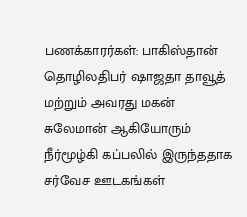பணக்காரர்கள்: பாகிஸ்தான் தொழிலதிபர் ஷாஜதா தாவூத் மற்றும் அவரது மகன் சுலேமான் ஆகியோரும் நீர்மூழ்கி கப்பலில் இருந்ததாக சர்வேச ஊடகங்கள்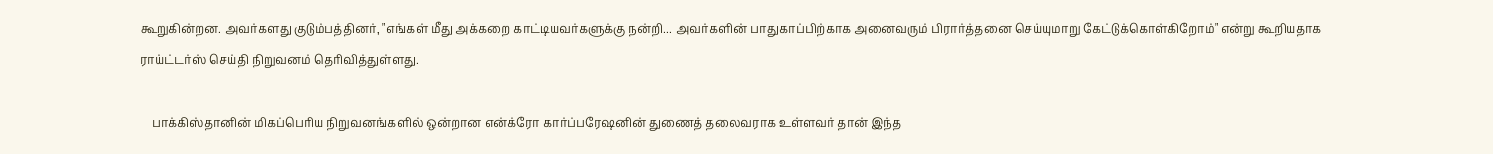கூறுகின்றன. அவர்களது குடும்பத்தினர், "எங்கள் மீது அக்கறை காட்டியவர்களுக்கு நன்றி... அவர்களின் பாதுகாப்பிற்காக அனைவரும் பிரார்த்தனை செய்யுமாறு கேட்டுக்கொள்கிறோம்" என்று கூறியதாக ராய்ட்டர்ஸ் செய்தி நிறுவனம் தெரிவித்துள்ளது.

    பாக்கிஸ்தானின் மிகப்பெரிய நிறுவனங்களில் ஒன்றான என்க்ரோ கார்ப்பரேஷனின் துணைத் தலைவராக உள்ளவர் தான் இந்த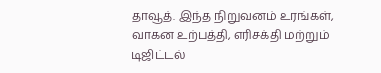தாவூத். இந்த நிறுவனம் உரங்கள், வாகன உற்பத்தி, எரிசக்தி மற்றும் டிஜிட்டல்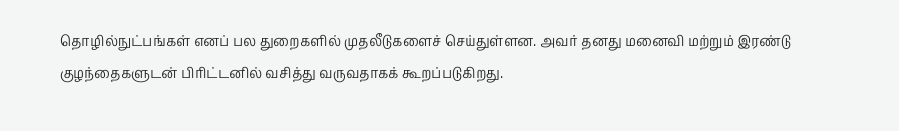தொழில்நுட்பங்கள் எனப் பல துறைகளில் முதலீடுகளைச் செய்துள்ளன. அவர் தனது மனைவி மற்றும் இரண்டு குழந்தைகளுடன் பிரிட்டனில் வசித்து வருவதாகக் கூறப்படுகிறது.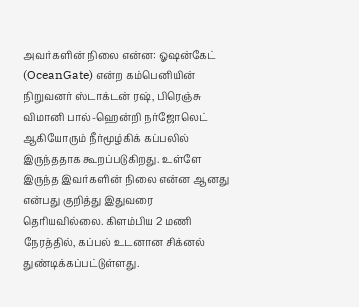அவர்களின் நிலை என்ன: ஓஷன்கேட் (OceanGate) என்ற கம்பெனியின் நிறுவனர் ஸ்டாக்டன் ரஷ், பிரெஞ்சு விமானி பால்-ஹென்றி நர்ஜோலெட் ஆகியோரும் நீர்மூழ்கிக் கப்பலில் இருந்ததாக கூறப்படுகிறது. உள்ளே இருந்த இவர்களின் நிலை என்ன ஆனது என்பது குறித்து இதுவரை தெரியவில்லை. கிளம்பிய 2 மணி நேரத்தில், கப்பல் உடனான சிக்னல் துண்டிக்கப்பட்டுள்ளது.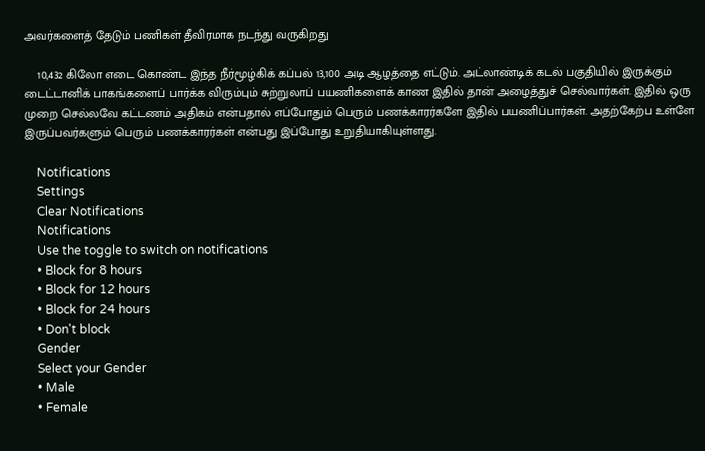அவர்களைத் தேடும் பணிகள் தீவிரமாக நடந்து வருகிறது

    10,432 கிலோ எடை கொண்ட இந்த நீர்மூழ்கிக் கப்பல் 13,100 அடி ஆழத்தை எட்டும். அட்லாண்டிக் கடல் பகுதியில் இருக்கும் டைட்டானிக் பாகங்களைப் பார்க்க விரும்பும் சுற்றுலாப் பயணிகளைக் காண இதில் தான் அழைத்துச் செல்வார்கள். இதில் ஒரு முறை செல்லவே கட்டணம் அதிகம் என்பதால் எப்போதும் பெரும் பணக்காரர்களே இதில் பயணிப்பார்கள். அதற்கேற்ப உள்ளே இருப்பவர்களும் பெரும் பணக்காரர்கள் என்பது இப்போது உறுதியாகியுள்ளது.

    Notifications
    Settings
    Clear Notifications
    Notifications
    Use the toggle to switch on notifications
    • Block for 8 hours
    • Block for 12 hours
    • Block for 24 hours
    • Don't block
    Gender
    Select your Gender
    • Male
    • Female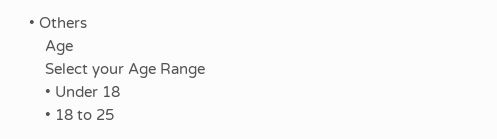• Others
    Age
    Select your Age Range
    • Under 18
    • 18 to 25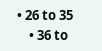• 26 to 35
    • 36 to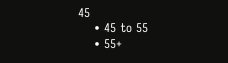45
    • 45 to 55
    • 55+